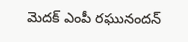మెదక్ ఎంపీ రఘునందన్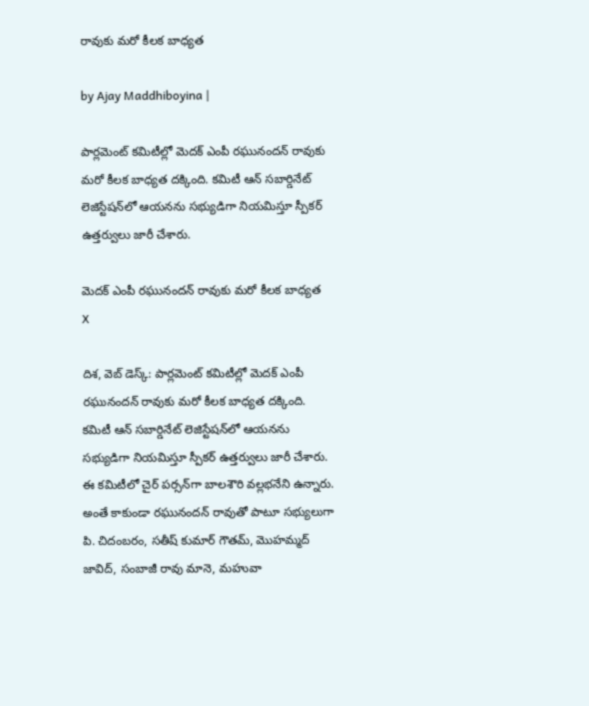రావుకు మరో కీలక బాధ్యత

by Ajay Maddhiboyina |

పార్ల‌మెంట్ క‌మిటీల్లో మెద‌క్ ఎంపీ ర‌ఘునంద‌న్ రావుకు మ‌రో కీల‌క బాధ్య‌త ద‌క్కింది. కమిటీ ఆన్ సబార్డినేట్ లెజిస్టేష‌న్‌లో ఆయనను సభ్యుడిగా నియమిస్తూ స్పీకర్ ఉత్తర్వులు జారీ చేశారు.

మెదక్ ఎంపీ రఘునందన్ రావుకు మరో కీలక బాధ్యత
X

దిశ, వెబ్ డెస్క్: పార్ల‌మెంట్ క‌మిటీల్లో మెద‌క్ ఎంపీ ర‌ఘునంద‌న్ రావుకు మ‌రో కీల‌క బాధ్య‌త ద‌క్కింది. కమిటీ ఆన్ సబార్డినేట్ లెజిస్టేష‌న్‌లో ఆయనను సభ్యుడిగా నియమిస్తూ స్పీకర్ ఉత్తర్వులు జారీ చేశారు. ఈ కమిటీలో చైర్ పర్సన్‌గా బాలశౌరి వల్లభనేని ఉన్నారు. అంతే కాకుండా రఘునందన్ రావుతో పాటూ సభ్యులుగా పి. చిదంబరం, సతీష్ కుమార్ గౌతమ్, మొహమ్మద్ జావిద్, సంబాజీ రావు మానె, మహువా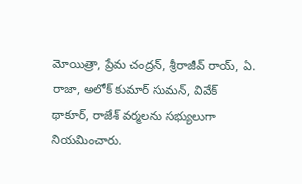మోయిత్రా, ప్రేమ చంద్రన్, శ్రీరాజీవ్ రాయ్, ఏ. రాజా, అలోక్ కుమార్ సుమన్, వివేక్ థాకూర్, రాజేశ్ వర్మలను సభ్యులుగా నియమించారు.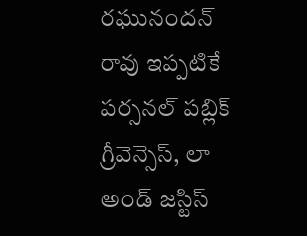రఘునందన్ రావు ఇప్పటికే పర్సనల్ పబ్లిక్ గ్రీవెన్సెస్, లా అండ్ జస్టిస్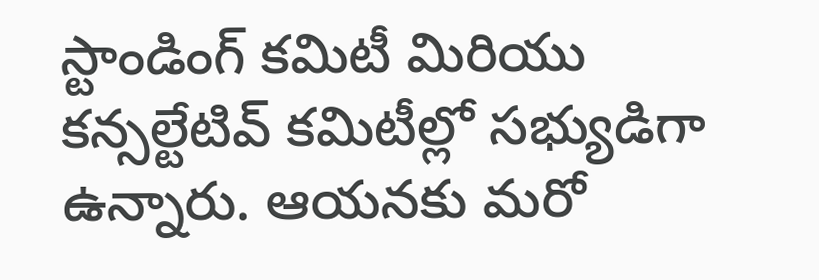స్టాండింగ్ కమిటీ మిరియు కన్సల్టేటివ్ కమిటీల్లో సభ్యుడిగా ఉన్నారు. ఆయనకు మరో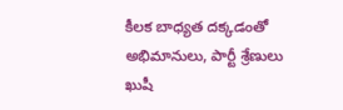కీలక బాధ్యత దక్కడంతో అభిమానులు, పార్టీ శ్రేణులు ఖుషీ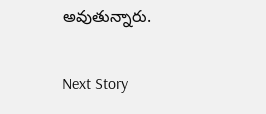అవుతున్నారు.

Next Story